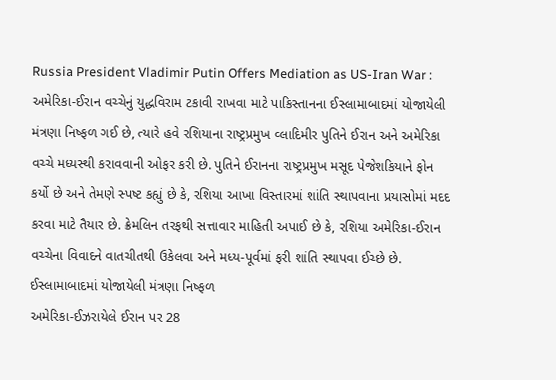Russia President Vladimir Putin Offers Mediation as US-Iran War : અમેરિકા-ઈરાન વચ્ચેનું યુદ્ધવિરામ ટકાવી રાખવા માટે પાકિસ્તાનના ઈસ્લામાબાદમાં યોજાયેલી મંત્રણા નિષ્ફળ ગઈ છે, ત્યારે હવે રશિયાના રાષ્ટ્રપ્રમુખ વ્લાદિમીર પુતિને ઈરાન અને અમેરિકા વચ્ચે મધ્યસ્થી કરાવવાની ઓફર કરી છે. પુતિને ઈરાનના રાષ્ટ્રપ્રમુખ મસૂદ પેજેશકિયાને ફોન કર્યો છે અને તેમણે સ્પષ્ટ કહ્યું છે કે, રશિયા આખા વિસ્તારમાં શાંતિ સ્થાપવાના પ્રયાસોમાં મદદ કરવા માટે તૈયાર છે. ક્રેમલિન તરફથી સત્તાવાર માહિતી અપાઈ છે કે, રશિયા અમેરિકા-ઈરાન વચ્ચેના વિવાદને વાતચીતથી ઉકેલવા અને મધ્ય-પૂર્વમાં ફરી શાંતિ સ્થાપવા ઈચ્છે છે.
ઈસ્લામાબાદમાં યોજાયેલી મંત્રણા નિષ્ફળ
અમેરિકા-ઈઝરાયેલે ઈરાન પર 28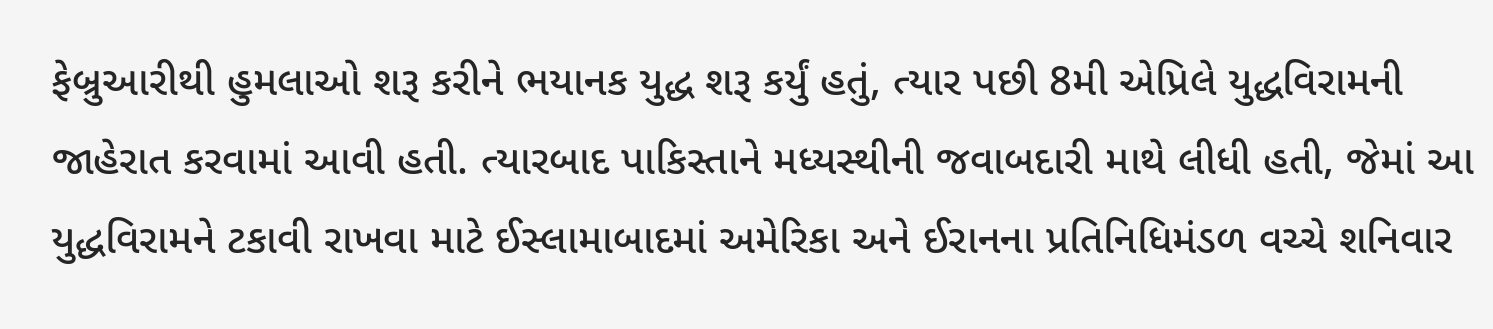ફેબ્રુઆરીથી હુમલાઓ શરૂ કરીને ભયાનક યુદ્ધ શરૂ કર્યું હતું, ત્યાર પછી 8મી એપ્રિલે યુદ્ધવિરામની જાહેરાત કરવામાં આવી હતી. ત્યારબાદ પાકિસ્તાને મધ્યસ્થીની જવાબદારી માથે લીધી હતી, જેમાં આ યુદ્ધવિરામને ટકાવી રાખવા માટે ઈસ્લામાબાદમાં અમેરિકા અને ઈરાનના પ્રતિનિધિમંડળ વચ્ચે શનિવાર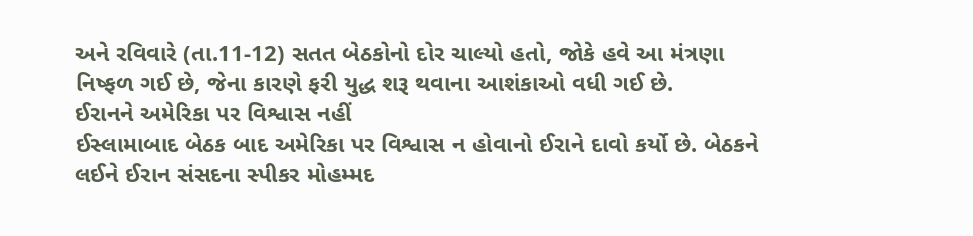અને રવિવારે (તા.11-12) સતત બેઠકોનો દોર ચાલ્યો હતો, જોકે હવે આ મંત્રણા નિષ્ફળ ગઈ છે, જેના કારણે ફરી યુદ્ધ શરૂ થવાના આશંકાઓ વધી ગઈ છે.
ઈરાનને અમેરિકા પર વિશ્વાસ નહીં
ઈસ્લામાબાદ બેઠક બાદ અમેરિકા પર વિશ્વાસ ન હોવાનો ઈરાને દાવો કર્યો છે. બેઠકને લઈને ઈરાન સંસદના સ્પીકર મોહમ્મદ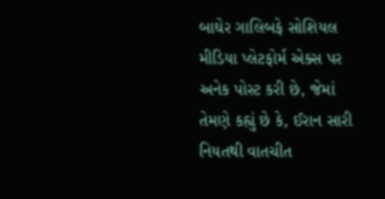બાઘેર ગાલિબફે સોશિયલ મીડિયા પ્લેટફોર્મ એક્સ પર અનેક પોસ્ટ કરી છે, જેમાં તેમણે કહ્યું છે કે, ઈરાન સારી નિયતથી વાતચીત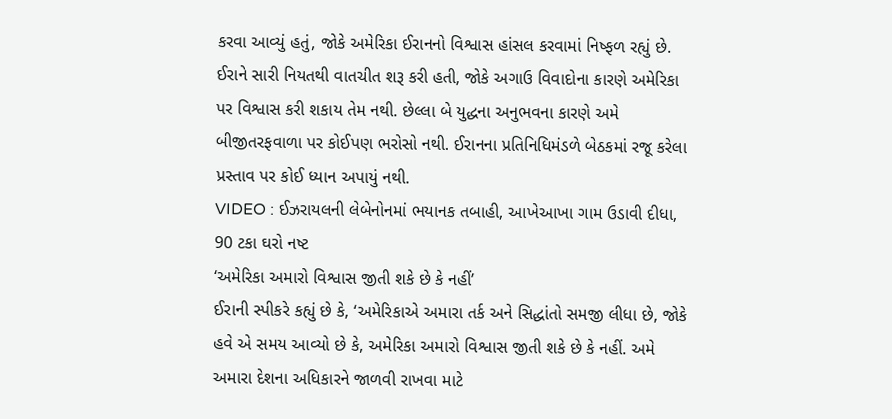કરવા આવ્યું હતું, જોકે અમેરિકા ઈરાનનો વિશ્વાસ હાંસલ કરવામાં નિષ્ફળ રહ્યું છે. ઈરાને સારી નિયતથી વાતચીત શરૂ કરી હતી, જોકે અગાઉ વિવાદોના કારણે અમેરિકા પર વિશ્વાસ કરી શકાય તેમ નથી. છેલ્લા બે યુદ્ધના અનુભવના કારણે અમે બીજીતરફવાળા પર કોઈપણ ભરોસો નથી. ઈરાનના પ્રતિનિધિમંડળે બેઠકમાં રજૂ કરેલા પ્રસ્તાવ પર કોઈ ધ્યાન અપાયું નથી.
VIDEO : ઈઝરાયલની લેબેનોનમાં ભયાનક તબાહી, આખેઆખા ગામ ઉડાવી દીધા, 90 ટકા ઘરો નષ્ટ
‘અમેરિકા અમારો વિશ્વાસ જીતી શકે છે કે નહીં’
ઈરાની સ્પીકરે કહ્યું છે કે, ‘અમેરિકાએ અમારા તર્ક અને સિદ્ધાંતો સમજી લીધા છે, જોકે હવે એ સમય આવ્યો છે કે, અમેરિકા અમારો વિશ્વાસ જીતી શકે છે કે નહીં. અમે અમારા દેશના અધિકારને જાળવી રાખવા માટે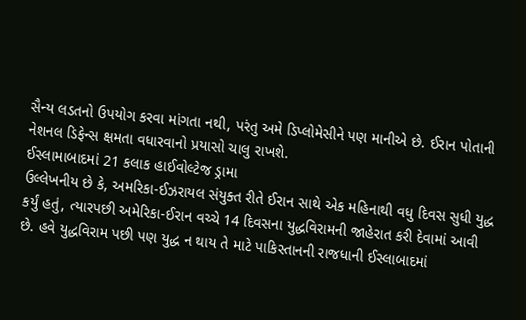સૈન્ય લડતનો ઉપયોગ કરવા માંગતા નથી, પરંતુ અમે ડિપ્લોમેસીને પણ માનીએ છે. ઈરાન પોતાની નેશનલ ડિફેન્સ ક્ષમતા વધારવાનો પ્રયાસો ચાલુ રાખશે.
ઈસ્લામાબાદમાં 21 કલાક હાઈવોલ્ટેજ ડ્રામા
ઉલ્લેખનીય છે કે, અમરિકા-ઈઝરાયલ સંયુક્ત રીતે ઈરાન સાથે એક મહિનાથી વધુ દિવસ સુધી યુદ્ધ કર્યું હતું, ત્યારપછી અમેરિકા-ઈરાન વચ્ચે 14 દિવસના યુદ્ધવિરામની જાહેરાત કરી દેવામાં આવી છે. હવે યુદ્ધવિરામ પછી પણ યુદ્ધ ન થાય તે માટે પાકિસ્તાનની રાજધાની ઈસ્લાબાદમાં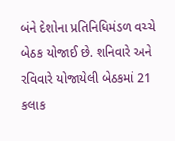બંને દેશોના પ્રતિનિધિમંડળ વચ્ચે બેઠક યોજાઈ છે. શનિવારે અને રવિવારે યોજાયેલી બેઠકમાં 21 કલાક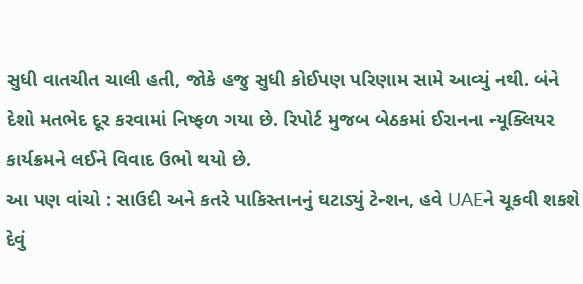સુધી વાતચીત ચાલી હતી, જોકે હજુ સુધી કોઈપણ પરિણામ સામે આવ્યું નથી. બંને દેશો મતભેદ દૂર કરવામાં નિષ્ફળ ગયા છે. રિપોર્ટ મુજબ બેઠકમાં ઈરાનના ન્યૂક્લિયર કાર્યક્રમને લઈને વિવાદ ઉભો થયો છે.
આ પણ વાંચો : સાઉદી અને કતરે પાકિસ્તાનનું ઘટાડ્યું ટેન્શન, હવે UAEને ચૂકવી શકશે દેવું